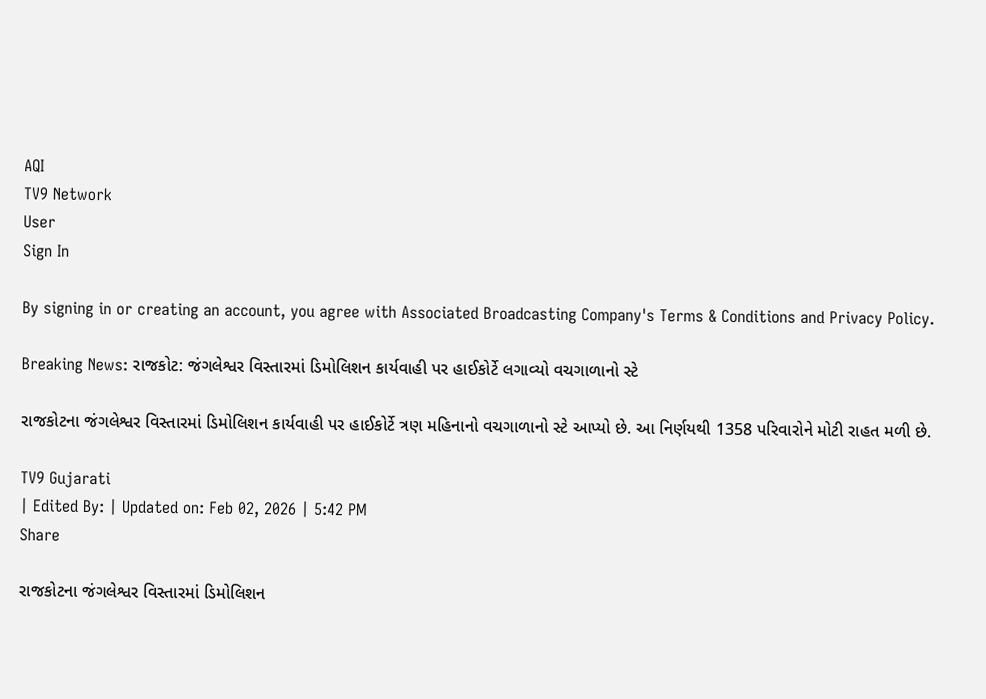AQI
TV9 Network
User
Sign In

By signing in or creating an account, you agree with Associated Broadcasting Company's Terms & Conditions and Privacy Policy.

Breaking News: રાજકોટ: જંગલેશ્વર વિસ્તારમાં ડિમોલિશન કાર્યવાહી પર હાઈકોર્ટે લગાવ્યો વચગાળાનો સ્ટે

રાજકોટના જંગલેશ્વર વિસ્તારમાં ડિમોલિશન કાર્યવાહી પર હાઈકોર્ટે ત્રણ મહિનાનો વચગાળાનો સ્ટે આપ્યો છે. આ નિર્ણયથી 1358 પરિવારોને મોટી રાહત મળી છે.

TV9 Gujarati
| Edited By: | Updated on: Feb 02, 2026 | 5:42 PM
Share

રાજકોટના જંગલેશ્વર વિસ્તારમાં ડિમોલિશન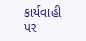કાર્યવાહી પર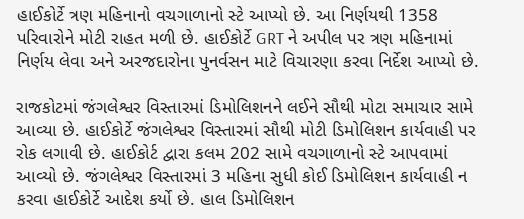હાઈકોર્ટે ત્રણ મહિનાનો વચગાળાનો સ્ટે આપ્યો છે. આ નિર્ણયથી 1358 પરિવારોને મોટી રાહત મળી છે. હાઈકોર્ટે GRT ને અપીલ પર ત્રણ મહિનામાં નિર્ણય લેવા અને અરજદારોના પુનર્વસન માટે વિચારણા કરવા નિર્દેશ આપ્યો છે.

રાજકોટમાં જંગલેશ્વર વિસ્તારમાં ડિમોલિશનને લઈને સૌથી મોટા સમાચાર સામે આવ્યા છે. હાઈકોર્ટે જંગલેશ્વર વિસ્તારમાં સૌથી મોટી ડિમોલિશન કાર્યવાહી પર રોક લગાવી છે. હાઈકોર્ટ દ્વારા કલમ 202 સામે વચગાળાનો સ્ટે આપવામાં આવ્યો છે. જંગલેશ્વર વિસ્તારમાં 3 મહિના સુધી કોઈ ડિમોલિશન કાર્યવાહી ન કરવા હાઈકોર્ટે આદેશ કર્યો છે. હાલ ડિમોલિશન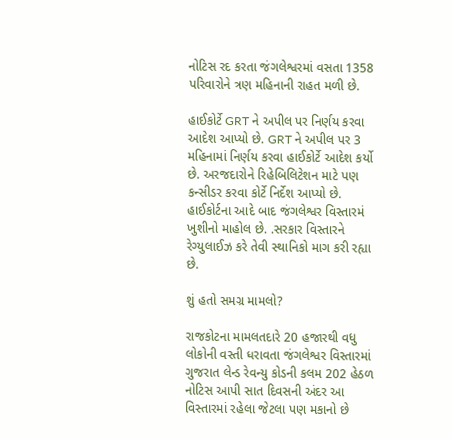નોટિસ રદ કરતા જંગલેશ્વરમાં વસતા 1358 પરિવારોને ત્રણ મહિનાની રાહત મળી છે.

હાઈકોર્ટે GRT ને અપીલ પર નિર્ણય કરવા આદેશ આપ્યો છે. GRT ને અપીલ પર 3 મહિનામાં નિર્ણય કરવા હાઈકોર્ટે આદેશ કર્યો છે. અરજદારોને રિહેબિલિટેશન માટે પણ કન્સીડર કરવા કોર્ટે નિર્દેશ આપ્યો છે. હાઈકોર્ટના આદે બાદ જંગલેશ્વર વિસ્તારમં ખુશીનો માહોલ છે. .સરકાર વિસ્તારને રેગ્યુલાઈઝ કરે તેવી સ્થાનિકો માગ કરી રહ્યા છે.

શું હતો સમગ્ર મામલો?

રાજકોટના મામલતદારે 20 હજારથી વધુ લોકોની વસ્તી ધરાવતા જંગલેશ્વર વિસ્તારમાં ગુજરાત લેન્ડ રેવન્યુ કોડની કલમ 202 હેઠળ નોટિસ આપી સાત દિવસની અંદર આ વિસ્તારમાં રહેલા જેટલા પણ મકાનો છે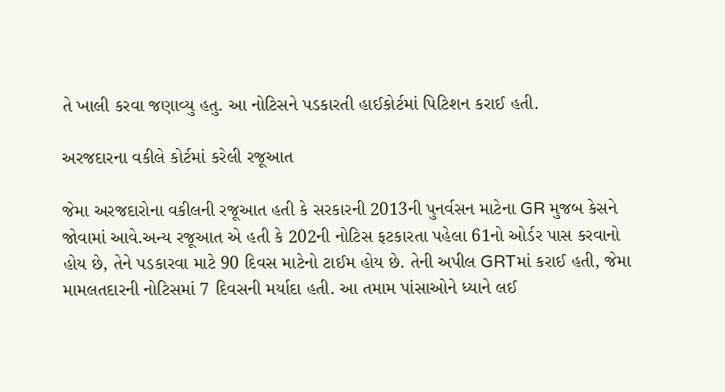તે ખાલી કરવા જણાવ્યુ હતુ. આ નોટિસને પડકારતી હાઈકોર્ટમાં પિટિશન કરાઈ હતી.

અરજદારના વકીલે કોર્ટમાં કરેલી રજૂઆત

જેમા અરજદારોના વકીલની રજૂઆત હતી કે સરકારની 2013ની પુનર્વસન માટેના GR મુજબ કેસને જોવામાં આવે.અન્ય રજૂઆત એ હતી કે 202ની નોટિસ ફટકારતા પહેલા 61નો ઓર્ડર પાસ કરવાનો હોય છે, તેને પડકારવા માટે 90 દિવસ માટેનો ટાઈમ હોય છે. તેની અપીલ GRTમાં કરાઈ હતી, જેમા મામલતદારની નોટિસમાં 7 દિવસની મર્યાદા હતી. આ તમામ પાંસાઓને ધ્યાને લઈ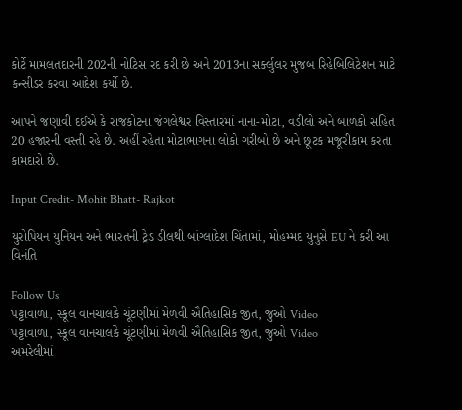કોર્ટે મામલતદારની 202ની નોટિસ રદ કરી છે અને 2013ના સર્ક્લુલર મુજબ રિહેબિલિટેશન માટે કન્સીડર કરવા આદેશ કર્યો છે.

આપને જણાવી દઈએ કે રાજકોટના જંગલેશ્વર વિસ્તારમાં નાના-મોટા, વડીલો અને બાળકો સહિત 20 હજારની વસ્તી રહે છે. અહીં રહેતા મોટાભાગના લોકો ગરીબો છે અને છૂટક મજૂરીકામ કરતા કામદારો છે.

Input Credit- Mohit Bhatt- Rajkot

યુરોપિયન યુનિયન અને ભારતની ટ્રેડ ડીલથી બાંગ્લાદેશ ચિંતામાં, મોહમ્મદ યુનુસે EU ને કરી આ વિનંતિ

Follow Us
પટ્ટાવાળા, સ્કૂલ વાનચાલકે ચૂંટણીમાં મેળવી ઐતિહાસિક જીત, જુઓ Video
પટ્ટાવાળા, સ્કૂલ વાનચાલકે ચૂંટણીમાં મેળવી ઐતિહાસિક જીત, જુઓ Video
અમરેલીમાં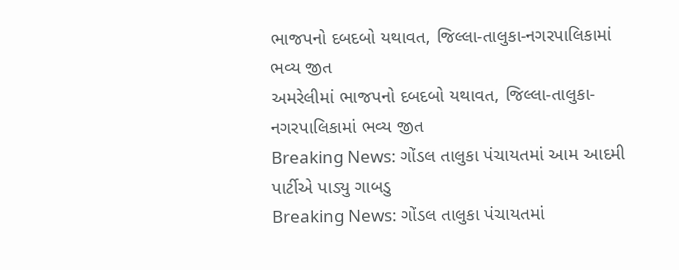ભાજપનો દબદબો યથાવત, જિલ્લા-તાલુકા-નગરપાલિકામાં ભવ્ય જીત
અમરેલીમાં ભાજપનો દબદબો યથાવત, જિલ્લા-તાલુકા-નગરપાલિકામાં ભવ્ય જીત
Breaking News: ગોંડલ તાલુકા પંચાયતમાં આમ આદમી પાર્ટીએ પાડ્યુ ગાબડુ
Breaking News: ગોંડલ તાલુકા પંચાયતમાં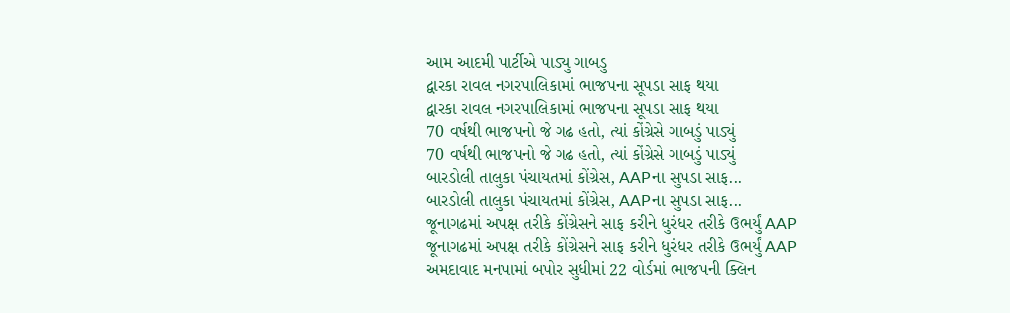આમ આદમી પાર્ટીએ પાડ્યુ ગાબડુ
દ્વારકા રાવલ નગરપાલિકામાં ભાજપના સૂપડા સાફ થયા
દ્વારકા રાવલ નગરપાલિકામાં ભાજપના સૂપડા સાફ થયા
70 વર્ષથી ભાજપનો જે ગઢ હતો, ત્યાં કોંગ્રેસે ગાબડું પાડ્યું
70 વર્ષથી ભાજપનો જે ગઢ હતો, ત્યાં કોંગ્રેસે ગાબડું પાડ્યું
બારડોલી તાલુકા પંચાયતમાં કોંગ્રેસ, AAPના સુપડા સાફ...
બારડોલી તાલુકા પંચાયતમાં કોંગ્રેસ, AAPના સુપડા સાફ...
જૂનાગઢમાં અપક્ષ તરીકે કોંગ્રેસને સાફ કરીને ધુરંધર તરીકે ઉભર્યું AAP
જૂનાગઢમાં અપક્ષ તરીકે કોંગ્રેસને સાફ કરીને ધુરંધર તરીકે ઉભર્યું AAP
અમદાવાદ મનપામાં બપોર સુધીમાં 22 વોર્ડમાં ભાજપની ક્લિન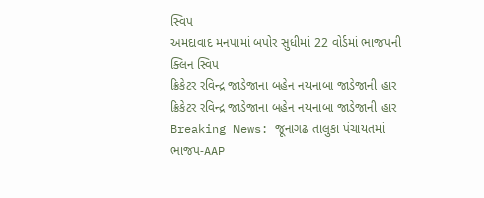સ્વિપ
અમદાવાદ મનપામાં બપોર સુધીમાં 22 વોર્ડમાં ભાજપની ક્લિન સ્વિપ
ક્રિકેટર રવિન્દ્ર જાડેજાના બહેન નયનાબા જાડેજાની હાર
ક્રિકેટર રવિન્દ્ર જાડેજાના બહેન નયનાબા જાડેજાની હાર
Breaking News: જૂનાગઢ તાલુકા પંચાયતમાં ભાજપ-AAP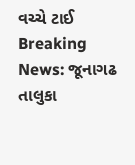વચ્ચે ટાઈ
Breaking News: જૂનાગઢ તાલુકા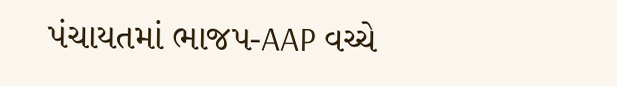પંચાયતમાં ભાજપ-AAP વચ્ચે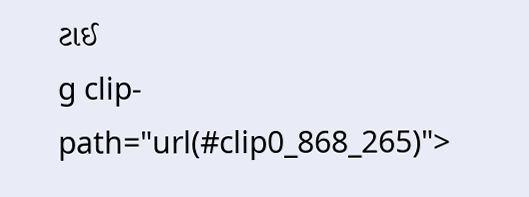ટાઈ
g clip-path="url(#clip0_868_265)">